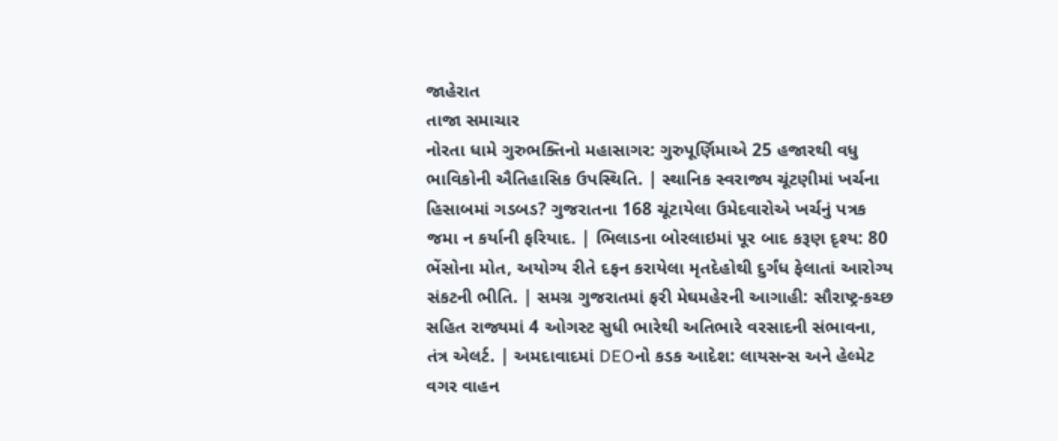જાહેરાત
તાજા સમાચાર
નોરતા ધામે ગુરુભક્તિનો મહાસાગર: ગુરુપૂર્ણિમાએ 25 હજારથી વધુ ભાવિકોની ઐતિહાસિક ઉપસ્થિતિ. | સ્થાનિક સ્વરાજ્ય ચૂંટણીમાં ખર્ચના હિસાબમાં ગડબડ? ગુજરાતના 168 ચૂંટાયેલા ઉમેદવારોએ ખર્ચનું પત્રક જમા ન કર્યાની ફરિયાદ. | ભિલાડના બોરલાઇમાં પૂર બાદ કરૂણ દૃશ્ય: 80 ભેંસોના મોત, અયોગ્ય રીતે દફન કરાયેલા મૃતદેહોથી દુર્ગંધ ફેલાતાં આરોગ્ય સંકટની ભીતિ. | સમગ્ર ગુજરાતમાં ફરી મેઘમહેરની આગાહી: સૌરાષ્ટ્ર-કચ્છ સહિત રાજ્યમાં 4 ઓગસ્ટ સુધી ભારેથી અતિભારે વરસાદની સંભાવના, તંત્ર એલર્ટ. | અમદાવાદમાં DEOનો કડક આદેશ: લાયસન્સ અને હેલ્મેટ વગર વાહન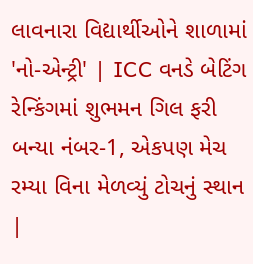લાવનારા વિદ્યાર્થીઓને શાળામાં 'નો-એન્ટ્રી' | ICC વનડે બેટિંગ રેન્કિંગમાં શુભમન ગિલ ફરી બન્યા નંબર-1, એકપણ મેચ રમ્યા વિના મેળવ્યું ટોચનું સ્થાન |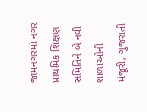જામનગરમાં નગર પ્રાથમિક શિક્ષણ સમિતિને બે નવી શાળાઓની મંજૂરી, ગુજરાતી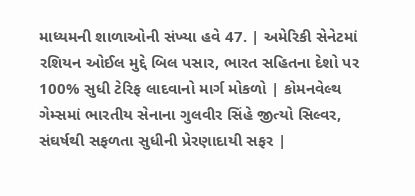માધ્યમની શાળાઓની સંખ્યા હવે 47. | અમેરિકી સેનેટમાં રશિયન ઓઈલ મુદ્દે બિલ પસાર, ભારત સહિતના દેશો પર 100% સુધી ટેરિફ લાદવાનો માર્ગ મોકળો | કોમનવેલ્થ ગેમ્સમાં ભારતીય સેનાના ગુલવીર સિંહે જીત્યો સિલ્વર, સંઘર્ષથી સફળતા સુધીની પ્રેરણાદાયી સફર |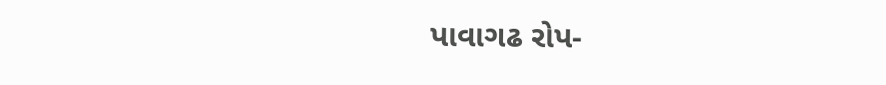પાવાગઢ રોપ-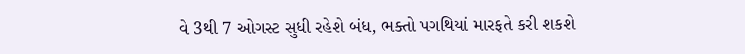વે 3થી 7 ઓગસ્ટ સુધી રહેશે બંધ, ભક્તો પગથિયાં મારફતે કરી શકશે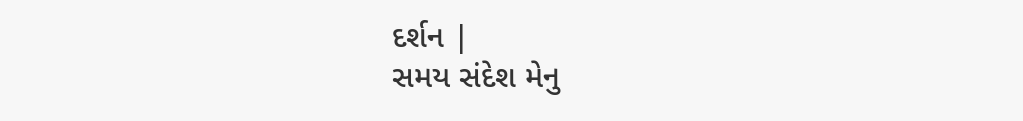દર્શન |
સમય સંદેશ મેનુ